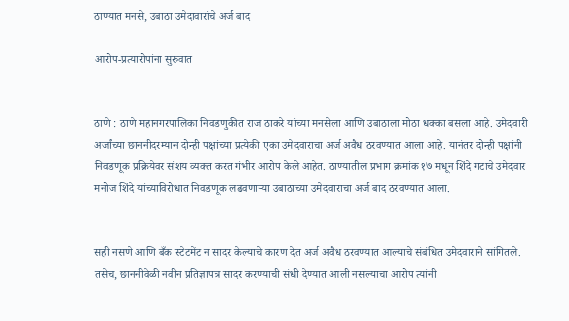ठाण्यात मनसे, उबाठा उमेदावारांचे अर्ज बाद

आरोप-प्रत्यारोपांना सुरुवात


ठाणे : ठाणे महानगरपालिका निवडणुकीत राज ठाकरे यांच्या मनसेला आणि उबाठाला मोठा धक्का बसला आहे. उमेदवारी अर्जांच्या छाननीदरम्यान दोन्ही पक्षांच्या प्रत्येकी एका उमेदवाराचा अर्ज अवैध ठरवण्यात आला आहे. यानंतर दोन्ही पक्षांनी निवडणूक प्रक्रियेवर संशय व्यक्त करत गंभीर आरोप केले आहेत. ठाण्यातील प्रभाग क्रमांक १७ मधून शिंदे गटाचे उमेदवार मनोज शिंदे यांच्याविरोधात निवडणूक लढवणाऱ्या उबाठाच्या उमेदवाराचा अर्ज बाद ठरवण्यात आला.


सही नसणे आणि बँक स्टेटमेंट न सादर केल्याचे कारण देत अर्ज अवैध ठरवण्यात आल्याचे संबंधित उमेदवाराने सांगितले. तसेच, छाननीवेळी नवीन प्रतिज्ञापत्र सादर करण्याची संधी देण्यात आली नसल्याचा आरोप त्यांनी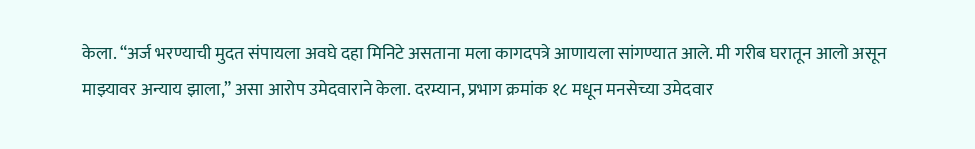केला. “अर्ज भरण्याची मुदत संपायला अवघे दहा मिनिटे असताना मला कागदपत्रे आणायला सांगण्यात आले. मी गरीब घरातून आलो असून माझ्यावर अन्याय झाला,” असा आरोप उमेदवाराने केला. दरम्यान, प्रभाग क्रमांक १८ मधून मनसेच्या उमेदवार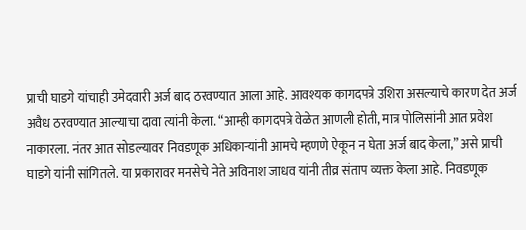प्राची घाडगे यांचाही उमेदवारी अर्ज बाद ठरवण्यात आला आहे. आवश्यक कागदपत्रे उशिरा असल्याचे कारण देत अर्ज अवैध ठरवण्यात आल्याचा दावा त्यांनी केला. “आम्ही कागदपत्रे वेळेत आणली होती, मात्र पोलिसांनी आत प्रवेश नाकारला. नंतर आत सोडल्यावर निवडणूक अधिकाऱ्यांनी आमचे म्हणणे ऐकून न घेता अर्ज बाद केला,” असे प्राची घाडगे यांनी सांगितले. या प्रकारावर मनसेचे नेते अविनाश जाधव यांनी तीव्र संताप व्यक्त केला आहे. निवडणूक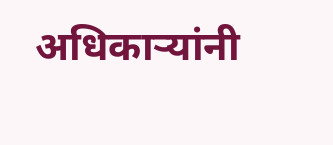अधिकाऱ्यांनी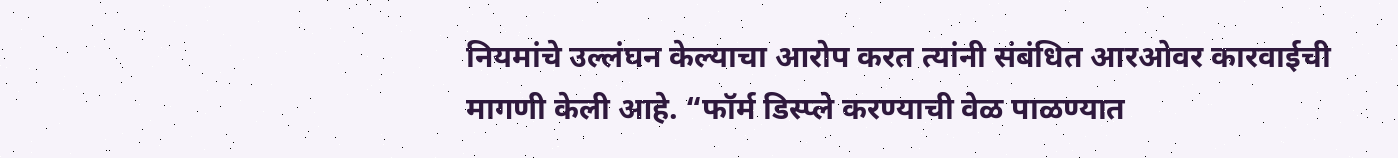नियमांचे उल्लंघन केल्याचा आरोप करत त्यांनी संबंधित आरओवर कारवाईची मागणी केली आहे. “फॉर्म डिस्प्ले करण्याची वेळ पाळण्यात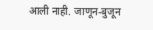आली नाही. जाणून-बुजून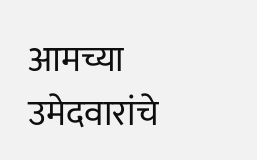आमच्या उमेदवारांचे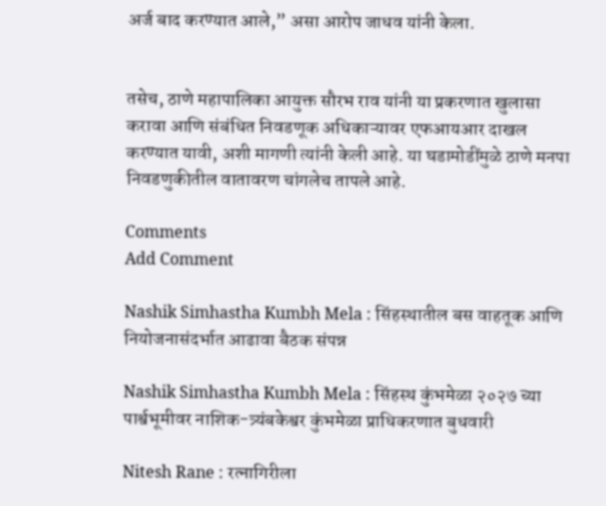अर्ज बाद करण्यात आले,” असा आरोप जाधव यांनी केला.


तसेच, ठाणे महापालिका आयुक्त सौरभ राव यांनी या प्रकरणात खुलासा करावा आणि संबंधित निवडणूक अधिकाऱ्यावर एफआयआर दाखल करण्यात यावी, अशी मागणी त्यांनी केली आहे. या घडामोडींमुळे ठाणे मनपा निवडणुकीतील वातावरण चांगलेच तापले आहे.

Comments
Add Comment

Nashik Simhastha Kumbh Mela : सिंहस्थातील बस वाहतूक आणि नियोजनासंदर्भात आढावा बैठक संपन्न

Nashik Simhastha Kumbh Mela : सिंहस्थ कुंभमेळा २०२७ च्या पार्श्वभूमीवर नाशिक-त्र्यंबकेश्वर कुंभमेळा प्राधिकरणात बुधवारी

Nitesh Rane : रत्नागिरीला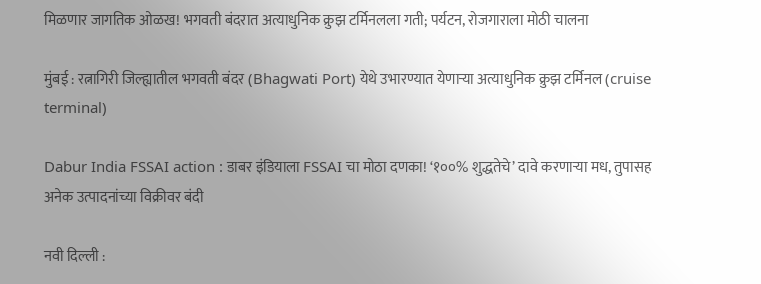मिळणार जागतिक ओळख! भगवती बंदरात अत्याधुनिक क्रुझ टर्मिनलला गती; पर्यटन, रोजगाराला मोठी चालना

मुंबई : रत्नागिरी जिल्ह्यातील भगवती बंदर (Bhagwati Port) येथे उभारण्यात येणाऱ्या अत्याधुनिक क्रुझ टर्मिनल (cruise terminal)

Dabur India FSSAI action : डाबर इंडियाला FSSAI चा मोठा दणका! ‘१००% शुद्धतेचे’ दावे करणाऱ्या मध, तुपासह अनेक उत्पादनांच्या विक्रीवर बंदी

नवी दिल्ली :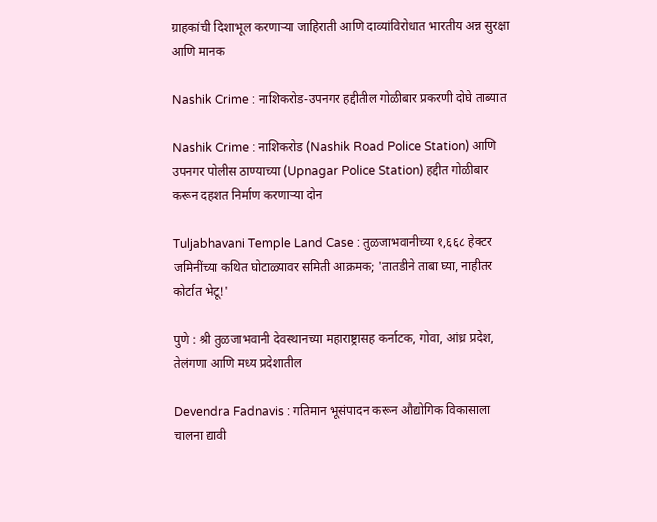ग्राहकांची दिशाभूल करणाऱ्या जाहिराती आणि दाव्यांविरोधात भारतीय अन्न सुरक्षा आणि मानक

Nashik Crime : नाशिकरोड-उपनगर हद्दीतील गोळीबार प्रकरणी दोघे ताब्यात

Nashik Crime : नाशिकरोड (Nashik Road Police Station) आणि उपनगर पोलीस ठाण्याच्या (Upnagar Police Station) हद्दीत गोळीबार करून दहशत निर्माण करणाऱ्या दोन

Tuljabhavani Temple Land Case : तुळजाभवानीच्या १,६६८ हेक्टर जमिनींच्या कथित घोटाळ्यावर समिती आक्रमक; 'तातडीने ताबा घ्या, नाहीतर कोर्टात भेटू!'

पुणे : श्री तुळजाभवानी देवस्थानच्या महाराष्ट्रासह कर्नाटक, गोवा, आंध्र प्रदेश, तेलंगणा आणि मध्य प्रदेशातील

Devendra Fadnavis : गतिमान भूसंपादन करून औद्योगिक विकासाला चालना द्यावी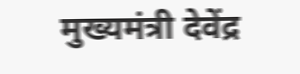मुख्यमंत्री देवेंद्र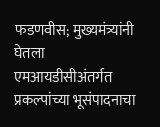फडणवीस; मुख्यमंत्र्यांनी घेतला एमआयडीसीअंतर्गत प्रकल्पांच्या भूसंपादनाचा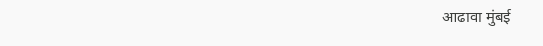आढावा मुंबई